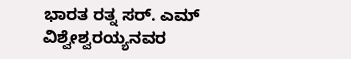ಭಾರತ ರತ್ನ ಸರ್. ಎಮ್ ವಿಶ್ವೇಶ್ವರಯ್ಯನವರ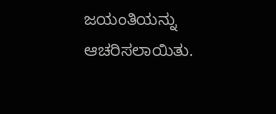ಜಯಂತಿಯನ್ನು ಆಚರಿಸಲಾಯಿತು.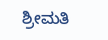ಶ್ರೀಮತಿ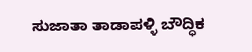ಸುಜಾತಾ ತಾಡಾಪಳ್ಳಿ ಬೌದ್ಧಿಕ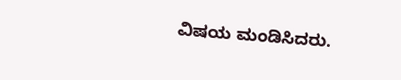ವಿಷಯ ಮಂಡಿಸಿದರು.